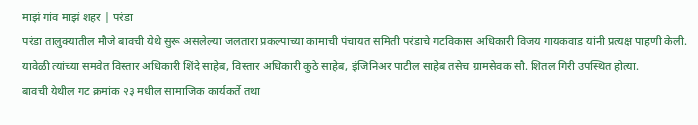माझं गांव माझं शहर | परंडा
परंडा तालुक्यातील मौजे बावची येथे सुरू असलेल्या जलतारा प्रकल्पाच्या कामाची पंचायत समिती परंडाचे गटविकास अधिकारी विजय गायकवाड यांनी प्रत्यक्ष पाहणी केली. यावेळी त्यांच्या समवेत विस्तार अधिकारी शिंदे साहेब, विस्तार अधिकारी कुठे साहेब, इंजिनिअर पाटील साहेब तसेच ग्रामसेवक सौ. शितल गिरी उपस्थित होत्या.
बावची येथील गट क्रमांक २३ मधील सामाजिक कार्यकर्ते तथा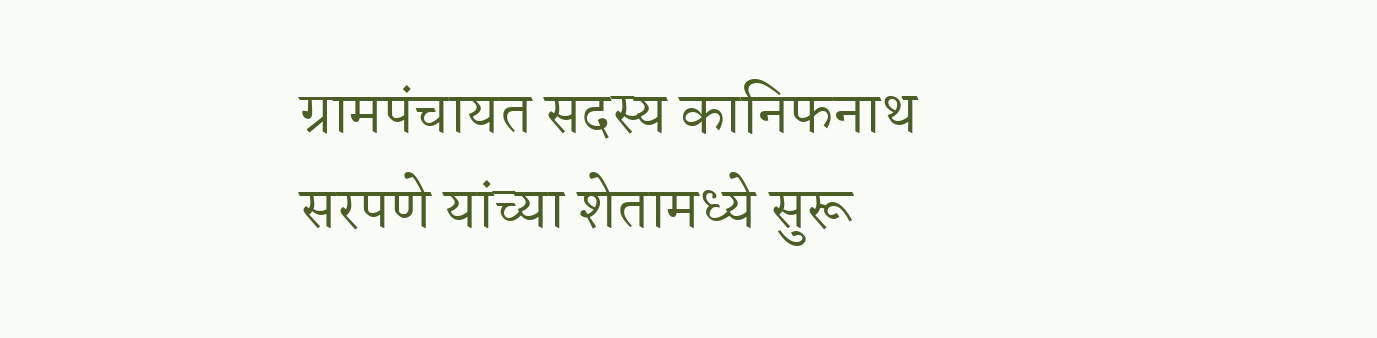ग्रामपंचायत सदस्य कानिफनाथ सरपणे यांच्या शेतामध्ये सुरू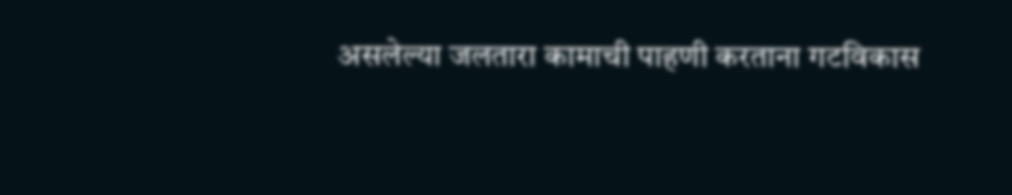असलेल्या जलतारा कामाची पाहणी करताना गटविकास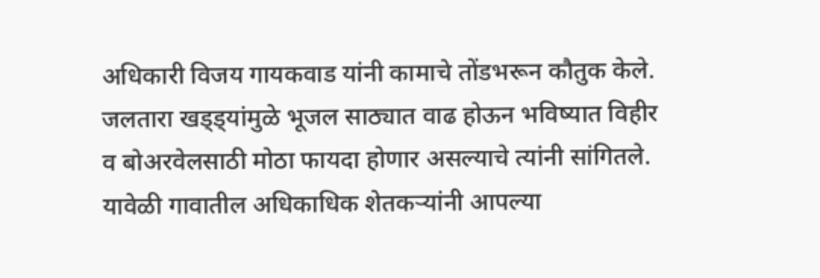अधिकारी विजय गायकवाड यांनी कामाचे तोंडभरून कौतुक केले. जलतारा खड्ड्यांमुळे भूजल साठ्यात वाढ होऊन भविष्यात विहीर व बोअरवेलसाठी मोठा फायदा होणार असल्याचे त्यांनी सांगितले.
यावेळी गावातील अधिकाधिक शेतकऱ्यांनी आपल्या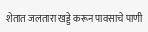शेतात जलतारा खड्डे करून पावसाचे पाणी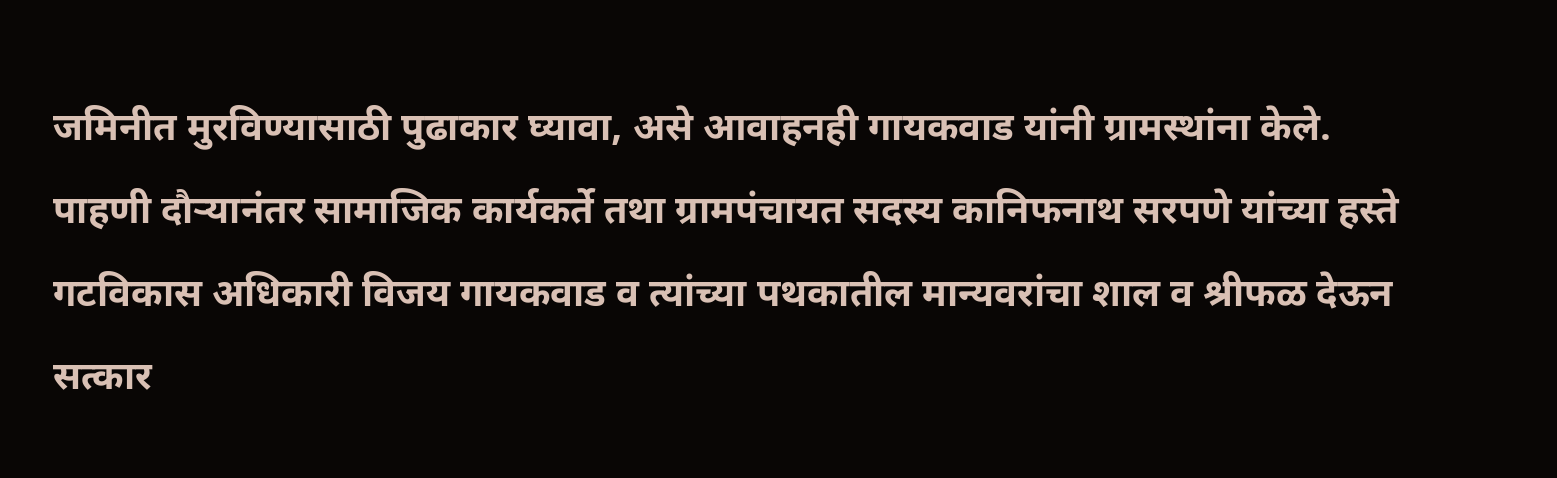जमिनीत मुरविण्यासाठी पुढाकार घ्यावा, असे आवाहनही गायकवाड यांनी ग्रामस्थांना केले.
पाहणी दौऱ्यानंतर सामाजिक कार्यकर्ते तथा ग्रामपंचायत सदस्य कानिफनाथ सरपणे यांच्या हस्ते गटविकास अधिकारी विजय गायकवाड व त्यांच्या पथकातील मान्यवरांचा शाल व श्रीफळ देऊन सत्कार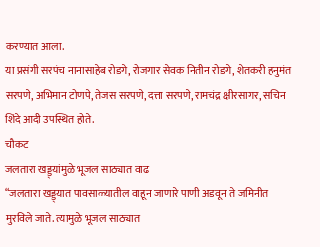करण्यात आला.
या प्रसंगी सरपंच नानासाहेब रोडगे, रोजगार सेवक नितीन रोडगे, शेतकरी हनुमंत सरपणे, अभिमान टोणपे, तेजस सरपणे, दत्ता सरपणे, रामचंद्र क्षीरसागर, सचिन शिंदे आदी उपस्थित होते.
चौकट
जलतारा खड्ड्यांमुळे भूजल साठ्यात वाढ
“जलतारा खड्ड्यात पावसाळ्यातील वाहून जाणारे पाणी अडवून ते जमिनीत मुरविले जाते. त्यामुळे भूजल साठ्यात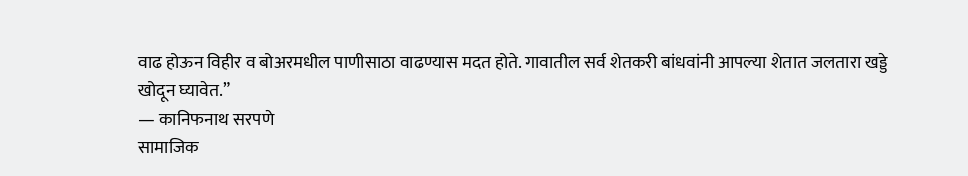वाढ होऊन विहीर व बोअरमधील पाणीसाठा वाढण्यास मदत होते. गावातील सर्व शेतकरी बांधवांनी आपल्या शेतात जलतारा खड्डे खोदून घ्यावेत.”
— कानिफनाथ सरपणे
सामाजिक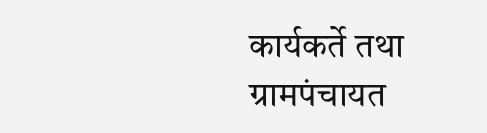कार्यकर्ते तथा ग्रामपंचायत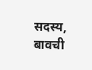सदस्य, बावची